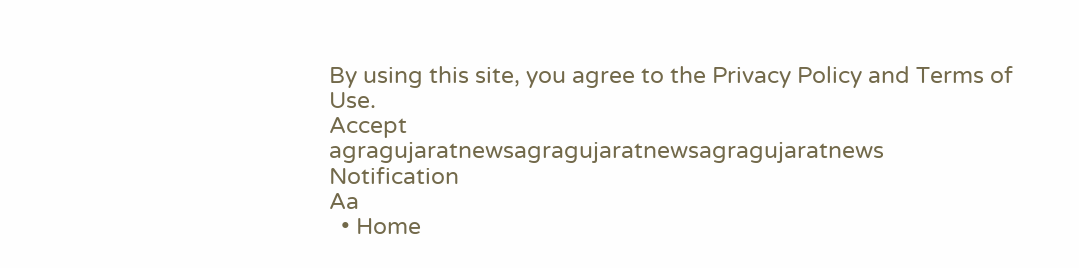By using this site, you agree to the Privacy Policy and Terms of Use.
Accept
agragujaratnewsagragujaratnewsagragujaratnews
Notification
Aa
  • Home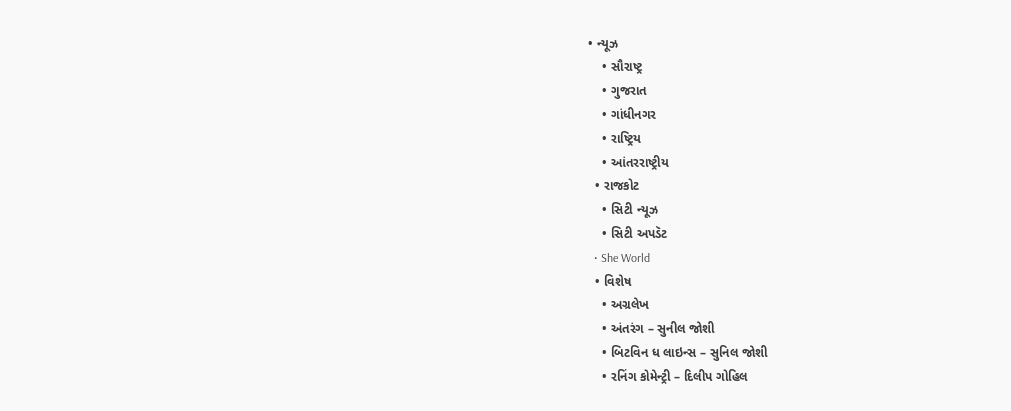• ન્યૂઝ
    • સૌરાષ્ટ્ર
    • ગુજરાત
    • ગાંધીનગર
    • રાષ્ટ્રિય
    • આંતરરાષ્ટ્રીય
  • રાજકોટ
    • સિટી ન્યૂઝ
    • સિટી અપડૅટ
  • She World
  • વિશેષ
    • અગ્રલેખ
    • અંતરંગ – સુનીલ જોશી
    • બિટવિન ધ લાઇન્સ – સુનિલ જોશી
    • રનિંગ કોમેન્ટ્રી – દિલીપ ગોહિલ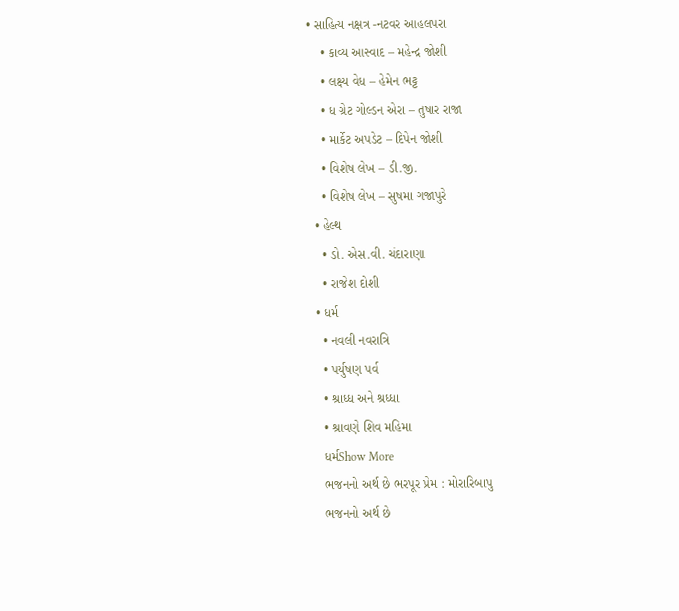• સાહિત્ય નક્ષત્ર -નટવર આહલપરા
    • કાવ્ય આસ્વાદ – મહેન્દ્ર જોશી
    • લક્ષ્ય વેધ – હેમેન ભટ્ટ
    • ધ ગ્રેટ ગોલ્ડન એરા – તુષાર રાજા
    • માર્કેટ અપડેટ – દિપેન જોશી
    • વિશેષ લેખ – ડી.જી.
    • વિશેષ લેખ – સુષમા ગજાપુરે
  • હેલ્થ
    • ડો. એસ.વી. ચંદારાણા
    • રાજેશ દોશી
  • ધર્મ
    • નવલી નવરાત્રિ
    • પર્યુષણ પર્વ
    • શ્રાધ્ધ અને શ્રધ્ધા
    • શ્રાવણે શિવ મહિમા
    ધર્મShow More
    ભજનનો અર્થ છે ભરપૂર પ્રેમ : મોરારિબાપુ
    ભજનનો અર્થ છે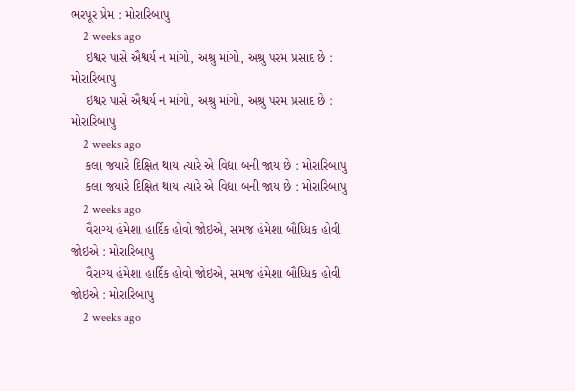ભરપૂર પ્રેમ : મોરારિબાપુ
    2 weeks ago
    ઇશ્વર પાસે ઐશ્વર્ય ન માંગો, અશ્રુ માંગો, અશ્રુ પરમ પ્રસાદ છે : મોરારિબાપુ
    ઇશ્વર પાસે ઐશ્વર્ય ન માંગો, અશ્રુ માંગો, અશ્રુ પરમ પ્રસાદ છે : મોરારિબાપુ
    2 weeks ago
    કલા જયારે દિક્ષિત થાય ત્યારે એ વિદ્યા બની જાય છે : મોરારિબાપુ
    કલા જયારે દિક્ષિત થાય ત્યારે એ વિદ્યા બની જાય છે : મોરારિબાપુ
    2 weeks ago
    વૈરાગ્ય હંમેશા હાર્દિક હોવો જોઇએ, સમજ હંમેશા બૌધ્ધિક હોવી જોઇએ : મોરારિબાપુ
    વૈરાગ્ય હંમેશા હાર્દિક હોવો જોઇએ, સમજ હંમેશા બૌધ્ધિક હોવી જોઇએ : મોરારિબાપુ
    2 weeks ago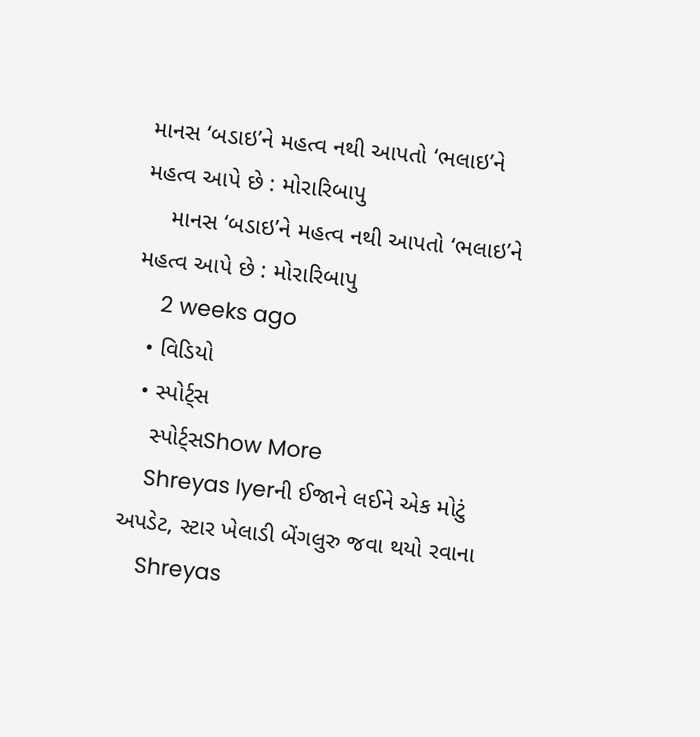માનસ ‘બડાઇ’ને મહત્વ નથી આપતો ‘ભલાઇ’ને મહત્વ આપે છે : મોરારિબાપુ
    માનસ ‘બડાઇ’ને મહત્વ નથી આપતો ‘ભલાઇ’ને મહત્વ આપે છે : મોરારિબાપુ
    2 weeks ago
  • વિડિયો
  • સ્પોર્ટ્સ
    સ્પોર્ટ્સShow More
    Shreyas Iyerની ઈજાને લઈને એક મોટું અપડેટ, સ્ટાર ખેલાડી બેંગલુરુ જવા થયો રવાના
    Shreyas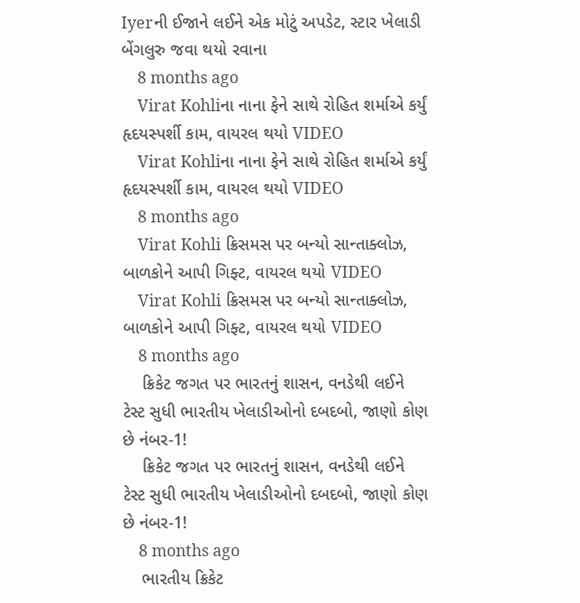Iyerની ઈજાને લઈને એક મોટું અપડેટ, સ્ટાર ખેલાડી બેંગલુરુ જવા થયો રવાના
    8 months ago
    Virat Kohliના નાના ફેને સાથે રોહિત શર્માએ કર્યું હૃદયસ્પર્શી કામ, વાયરલ થયો VIDEO
    Virat Kohliના નાના ફેને સાથે રોહિત શર્માએ કર્યું હૃદયસ્પર્શી કામ, વાયરલ થયો VIDEO
    8 months ago
    Virat Kohli ક્રિસમસ પર બન્યો સાન્તાક્લોઝ, બાળકોને આપી ગિફ્ટ, વાયરલ થયો VIDEO
    Virat Kohli ક્રિસમસ પર બન્યો સાન્તાક્લોઝ, બાળકોને આપી ગિફ્ટ, વાયરલ થયો VIDEO
    8 months ago
    ક્રિકેટ જગત પર ભારતનું શાસન, વનડેથી લઈને ટેસ્ટ સુધી ભારતીય ખેલાડીઓનો દબદબો, જાણો કોણ છે નંબર-1!
    ક્રિકેટ જગત પર ભારતનું શાસન, વનડેથી લઈને ટેસ્ટ સુધી ભારતીય ખેલાડીઓનો દબદબો, જાણો કોણ છે નંબર-1!
    8 months ago
    ભારતીય ક્રિકેટ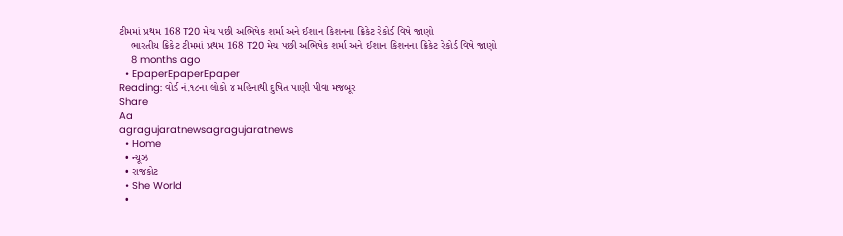ટીમમાં પ્રથમ 168 T20 મેચ પછી અભિષેક શર્મા અને ઈશાન કિશનના ક્રિકેટ રેકોર્ડ વિષે જાણો
    ભારતીય ક્રિકેટ ટીમમાં પ્રથમ 168 T20 મેચ પછી અભિષેક શર્મા અને ઈશાન કિશનના ક્રિકેટ રેકોર્ડ વિષે જાણો
    8 months ago
  • EpaperEpaperEpaper
Reading: વોર્ડ નં.૧૮ના લોકો ૪ મહિનાથી દુષિત પાણી પીવા મજબૂર
Share
Aa
agragujaratnewsagragujaratnews
  • Home
  • ન્યૂઝ
  • રાજકોટ
  • She World
  •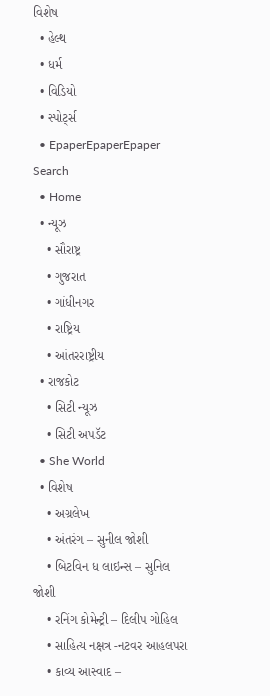વિશેષ
  • હેલ્થ
  • ધર્મ
  • વિડિયો
  • સ્પોર્ટ્સ
  • EpaperEpaperEpaper
Search
  • Home
  • ન્યૂઝ
    • સૌરાષ્ટ્ર
    • ગુજરાત
    • ગાંધીનગર
    • રાષ્ટ્રિય
    • આંતરરાષ્ટ્રીય
  • રાજકોટ
    • સિટી ન્યૂઝ
    • સિટી અપડૅટ
  • She World
  • વિશેષ
    • અગ્રલેખ
    • અંતરંગ – સુનીલ જોશી
    • બિટવિન ધ લાઇન્સ – સુનિલ જોશી
    • રનિંગ કોમેન્ટ્રી – દિલીપ ગોહિલ
    • સાહિત્ય નક્ષત્ર -નટવર આહલપરા
    • કાવ્ય આસ્વાદ –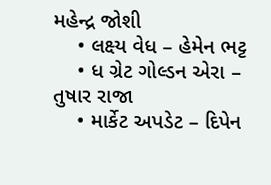મહેન્દ્ર જોશી
    • લક્ષ્ય વેધ – હેમેન ભટ્ટ
    • ધ ગ્રેટ ગોલ્ડન એરા – તુષાર રાજા
    • માર્કેટ અપડેટ – દિપેન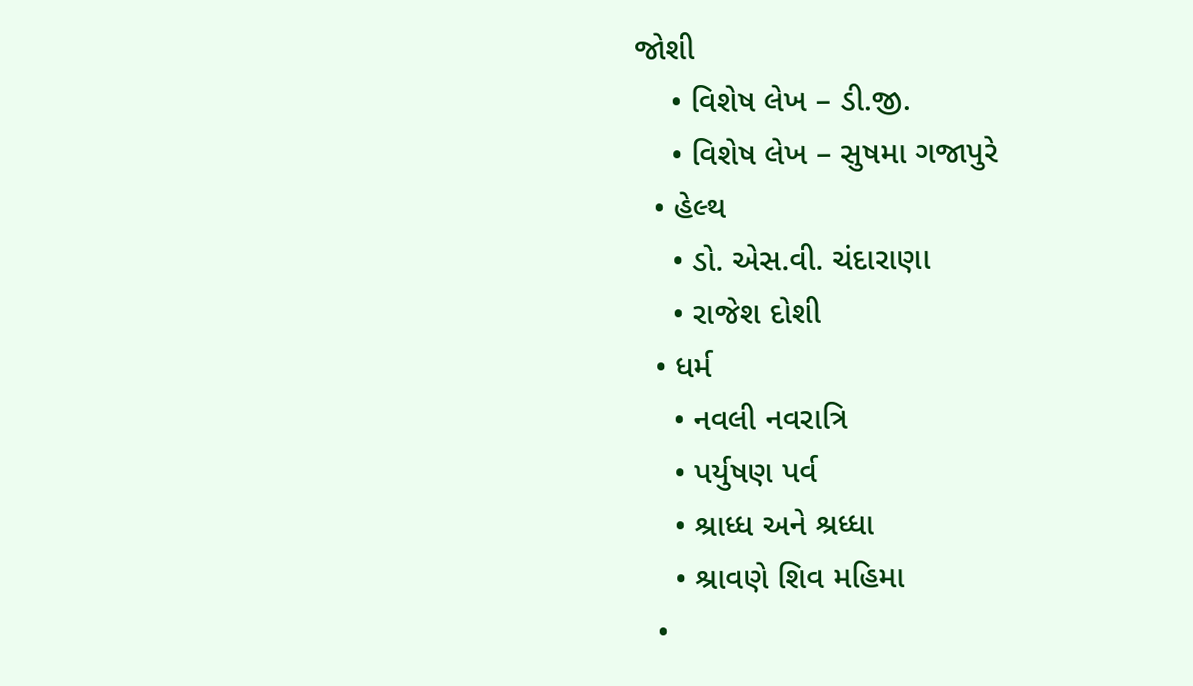જોશી
    • વિશેષ લેખ – ડી.જી.
    • વિશેષ લેખ – સુષમા ગજાપુરે
  • હેલ્થ
    • ડો. એસ.વી. ચંદારાણા
    • રાજેશ દોશી
  • ધર્મ
    • નવલી નવરાત્રિ
    • પર્યુષણ પર્વ
    • શ્રાધ્ધ અને શ્રધ્ધા
    • શ્રાવણે શિવ મહિમા
  •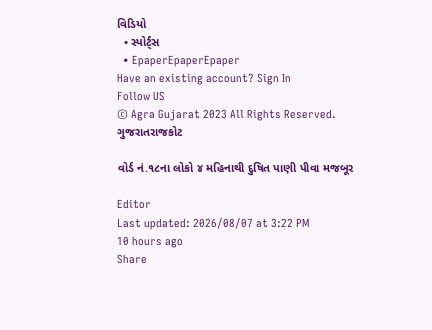વિડિયો
  • સ્પોર્ટ્સ
  • EpaperEpaperEpaper
Have an existing account? Sign In
Follow US
© Agra Gujarat 2023 All Rights Reserved.
ગુજરાતરાજકોટ

વોર્ડ નં.૧૮ના લોકો ૪ મહિનાથી દુષિત પાણી પીવા મજબૂર

Editor
Last updated: 2026/08/07 at 3:22 PM
10 hours ago
Share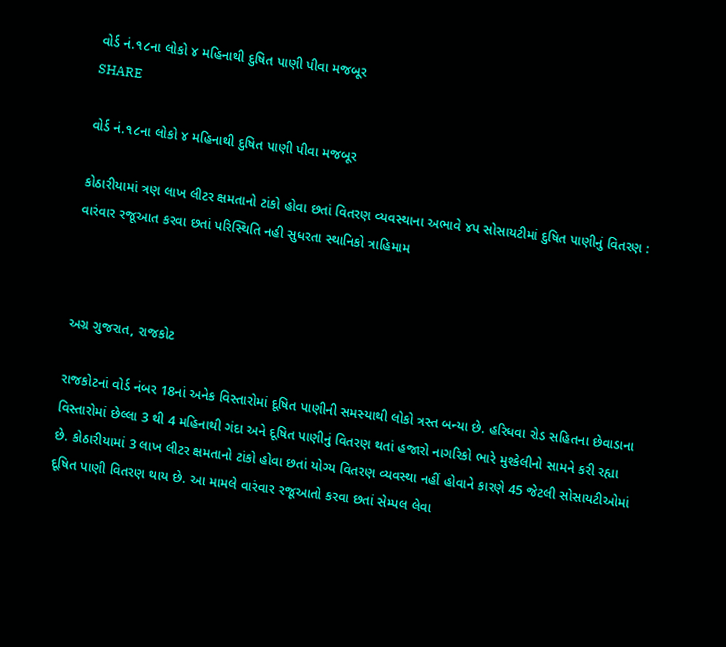વોર્ડ નં.૧૮ના લોકો ૪ મહિનાથી દુષિત પાણી પીવા મજબૂર
SHARE

વોર્ડ નં.૧૮ના લોકો ૪ મહિનાથી દુષિત પાણી પીવા મજબૂર

કોઠારીયામાં ત્રણ લાખ લીટર ક્ષમતાનો ટાંકો હોવા છતાં વિતરણ વ્યવસ્થાના અભાવે ૪પ સોસાયટીમાં દુષિત પાણીનું વિતરણ : વારંવાર રજૂઆત કરવા છતાં પરિસ્થિતિ નહી સુધરતા સ્થાનિકો ત્રાહિમામ



અગ્ર ગુજરાત, રાજકોટ

રાજકોટનાં વોર્ડ નંબર 18નાં અનેક વિસ્તારોમાં દૂષિત પાણીની સમસ્યાથી લોકો ત્રસ્ત બન્યા છે. હરિધવા રોડ સહિતના છેવાડાના વિસ્તારોમાં છેલ્લા 3 થી 4 મહિનાથી ગંદા અને દૂષિત પાણીનું વિતરણ થતાં હજારો નાગરિકો ભારે મુશ્કેલીનો સામને કરી રહ્યા છે. કોઠારીયામાં 3 લાખ લીટર ક્ષમતાનો ટાંકો હોવા છતાં યોગ્ય વિતરણ વ્યવસ્થા નહીં હોવાને કારણે 45 જેટલી સોસાયટીઓમાં દૂષિત પાણી વિતરણ થાય છે. આ મામલે વારંવાર રજૂઆતો કરવા છતાં સેમ્પલ લેવા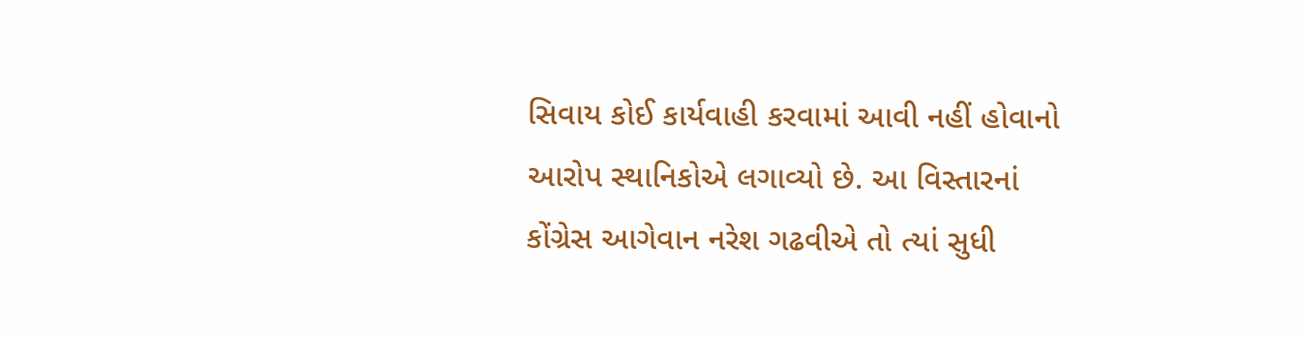સિવાય કોઈ કાર્યવાહી કરવામાં આવી નહીં હોવાનો આરોપ સ્થાનિકોએ લગાવ્યો છે. આ વિસ્તારનાં કોંગ્રેસ આગેવાન નરેશ ગઢવીએ તો ત્યાં સુધી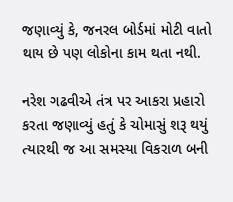જણાવ્યું કે, જનરલ બોર્ડમાં મોટી વાતો થાય છે પણ લોકોના કામ થતા નથી.

નરેશ ગઢવીએ તંત્ર પર આકરા પ્રહારો કરતા જણાવ્યું હતું કે ચોમાસું શરૂ થયું ત્યારથી જ આ સમસ્યા વિકરાળ બની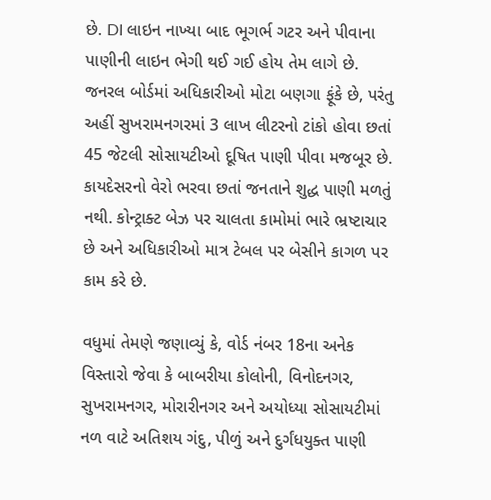છે. DI લાઇન નાખ્યા બાદ ભૂગર્ભ ગટર અને પીવાના પાણીની લાઇન ભેગી થઈ ગઈ હોય તેમ લાગે છે. જનરલ બોર્ડમાં અધિકારીઓ મોટા બણગા ફૂંકે છે, પરંતુ અહીં સુખરામનગરમાં 3 લાખ લીટરનો ટાંકો હોવા છતાં 45 જેટલી સોસાયટીઓ દૂષિત પાણી પીવા મજબૂર છે. કાયદેસરનો વેરો ભરવા છતાં જનતાને શુદ્ધ પાણી મળતું નથી. કોન્ટ્રાક્ટ બેઝ પર ચાલતા કામોમાં ભારે ભ્રષ્ટાચાર છે અને અધિકારીઓ માત્ર ટેબલ પર બેસીને કાગળ પર કામ કરે છે.

વધુમાં તેમણે જણાવ્યું કે, વોર્ડ નંબર 18ના અનેક વિસ્તારો જેવા કે બાબરીયા કોલોની, વિનોદનગર, સુખરામનગર, મોરારીનગર અને અયોધ્યા સોસાયટીમાં નળ વાટે અતિશય ગંદુ, પીળું અને દુર્ગંધયુક્ત પાણી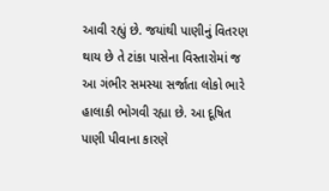આવી રહ્યું છે. જયાંથી પાણીનું વિતરણ થાય છે તે ટાંકા પાસેના વિસ્તારોમાં જ આ ગંભીર સમસ્યા સર્જાતા લોકો ભારે હાલાકી ભોગવી રહ્યા છે. આ દૂષિત પાણી પીવાના કારણે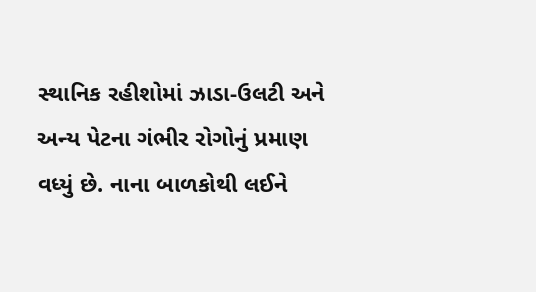સ્થાનિક રહીશોમાં ઝાડા-ઉલટી અને અન્ય પેટના ગંભીર રોગોનું પ્રમાણ વધ્યું છે. નાના બાળકોથી લઈને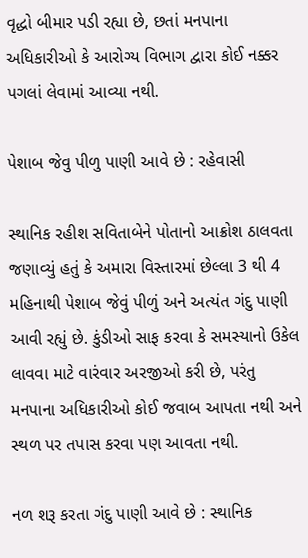વૃદ્ધો બીમાર પડી રહ્યા છે, છતાં મનપાના અધિકારીઓ કે આરોગ્ય વિભાગ દ્વારા કોઈ નક્કર પગલાં લેવામાં આવ્યા નથી.

પેશાબ જેવુ પીળુ પાણી આવે છે : રહેવાસી

સ્થાનિક રહીશ સવિતાબેને પોતાનો આક્રોશ ઠાલવતા જણાવ્યું હતું કે અમારા વિસ્તારમાં છેલ્લા 3 થી 4 મહિનાથી પેશાબ જેવું પીળું અને અત્યંત ગંદુ પાણી આવી રહ્યું છે. કુંડીઓ સાફ કરવા કે સમસ્યાનો ઉકેલ લાવવા માટે વારંવાર અરજીઓ કરી છે, પરંતુ મનપાના અધિકારીઓ કોઈ જવાબ આપતા નથી અને સ્થળ પર તપાસ કરવા પણ આવતા નથી.

નળ શરૂ કરતા ગંદુ પાણી આવે છે : સ્થાનિક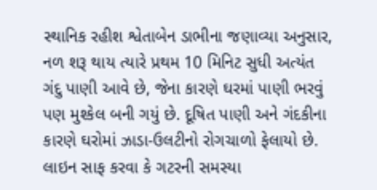સ્થાનિક રહીશ શ્વેતાબેન ડાભીના જણાવ્યા અનુસાર, નળ શરૂ થાય ત્યારે પ્રથમ 10 મિનિટ સુધી અત્યંત ગંદુ પાણી આવે છે, જેના કારણે ઘરમાં પાણી ભરવું પણ મુશ્કેલ બની ગયું છે. દૂષિત પાણી અને ગંદકીના કારણે ઘરોમાં ઝાડા-ઉલટીનો રોગચાળો ફેલાયો છે. લાઇન સાફ કરવા કે ગટરની સમસ્યા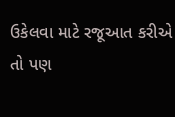ઉકેલવા માટે રજૂઆત કરીએ તો પણ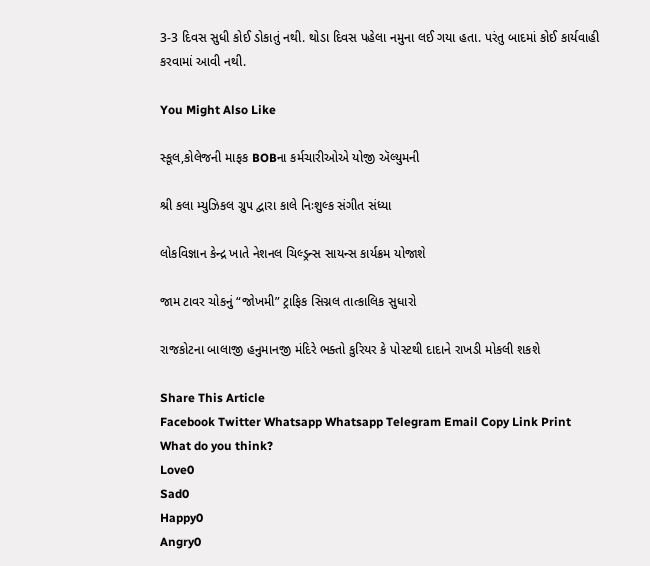3-3 દિવસ સુધી કોઈ ડોકાતું નથી. થોડા દિવસ પહેલા નમુના લઈ ગયા હતા. પરંતુ બાદમાં કોઈ કાર્યવાહી કરવામાં આવી નથી.

You Might Also Like

સ્કૂલ,કોલેજની માફક BOBના કર્મચારીઓએ યોજી ઍલ્યુમની

શ્રી કલા મ્યુઝિકલ ગ્રુપ દ્વારા કાલે નિઃશુલ્ક સંગીત સંધ્યા

લોકવિજ્ઞાન કેન્દ્ર ખાતે નેશનલ ચિલ્ડ્રન્સ સાયન્સ કાર્યક્રમ યોજાશે

જામ ટાવર ચોકનું “જોખમી” ટ્રાફિક સિગ્નલ તાત્કાલિક સુધારો

રાજકોટના બાલાજી હનુમાનજી મંદિરે ભક્તો કુરિયર કે પોસ્ટથી દાદાને રાખડી મોકલી શકશે

Share This Article
Facebook Twitter Whatsapp Whatsapp Telegram Email Copy Link Print
What do you think?
Love0
Sad0
Happy0
Angry0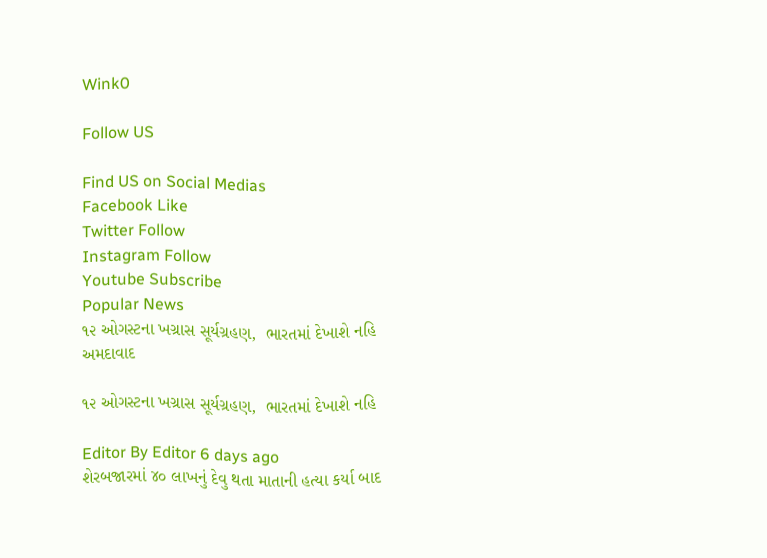Wink0

Follow US

Find US on Social Medias
Facebook Like
Twitter Follow
Instagram Follow
Youtube Subscribe
Popular News
૧૨ ઓગસ્ટના ખગ્રાસ સૂર્યગ્રહણ,  ભારતમાં દેખાશે નહિ
અમદાવાદ

૧૨ ઓગસ્ટના ખગ્રાસ સૂર્યગ્રહણ,  ભારતમાં દેખાશે નહિ

Editor By Editor 6 days ago
શેરબજારમાં ૪૦ લાખનું દેવુ થતા માતાની હત્યા કર્યા બાદ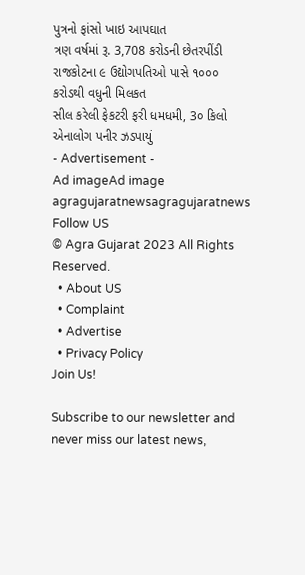પુત્રનો ફાંસો ખાઇ આપઘાત
ત્રણ વર્ષમાં રૂ. 3,708 કરોડની છેતરપીંડી
રાજકોટના ૯ ઉદ્યોગપતિઓ પાસે ૧૦૦૦ કરોડથી વધુની મિલકત
સીલ કરેલી ફેકટરી ફરી ધમધમી, 3૦ કિલો એનાલોગ પનીર ઝડપાયું
- Advertisement -
Ad imageAd image
agragujaratnewsagragujaratnews
Follow US
© Agra Gujarat 2023 All Rights Reserved.
  • About US
  • Complaint
  • Advertise
  • Privacy Policy
Join Us!

Subscribe to our newsletter and never miss our latest news,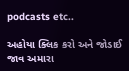podcasts etc..

અહોયા ક્લિક કરો અને જોડાઈ જાવ અમારા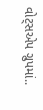વોટ્સએપ ગ્રુપમાં..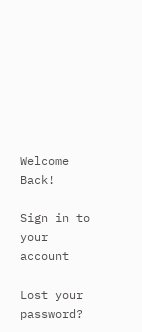Welcome Back!

Sign in to your account

Lost your password?